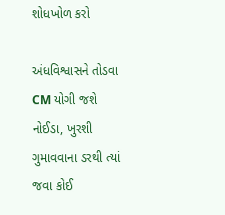શોધખોળ કરો

અંધવિશ્વાસને તોડવા CM યોગી જશે નોઈડા, ખુરશી ગુમાવવાના ડરથી ત્યાં જવા કોઈ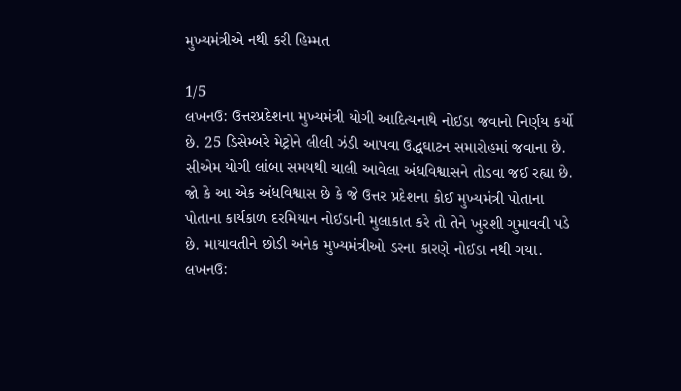મુખ્યમંત્રીએ નથી કરી હિમ્મત

1/5
લખનઉ: ઉત્તરપ્રદેશના મુખ્યમંત્રી યોગી આદિત્યનાથે નોઈડા જવાનો નિર્ણય કર્યો છે. 25 ડિસેમ્બરે મેટ્રોને લીલી ઝંડી આપવા ઉદ્ધઘાટન સમારોહમાં જવાના છે. સીએમ યોગી લાંબા સમયથી ચાલી આવેલા અંધવિશ્વાસને તોડવા જઈ રહ્યા છે. જો કે આ એક અંધવિશ્વાસ છે કે જે ઉત્તર પ્રદેશના કોઈ મુખ્યમંત્રી પોતાના પોતાના કાર્યકાળ દરમિયાન નોઈડાની મુલાકાત કરે તો તેને ખુરશી ગુમાવવી પડે છે. માયાવતીને છોડી અનેક મુખ્યમંત્રીઓ ડરના કારણે નોઈડા નથી ગયા.
લખનઉ: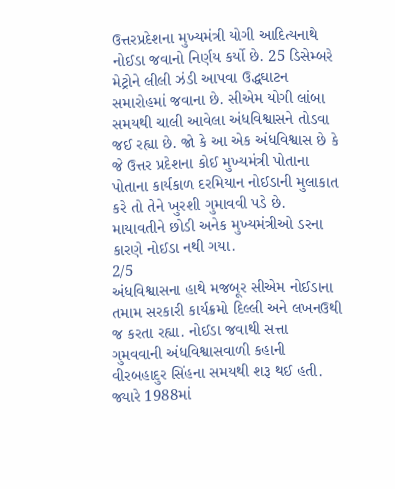ઉત્તરપ્રદેશના મુખ્યમંત્રી યોગી આદિત્યનાથે નોઈડા જવાનો નિર્ણય કર્યો છે. 25 ડિસેમ્બરે મેટ્રોને લીલી ઝંડી આપવા ઉદ્ધઘાટન સમારોહમાં જવાના છે. સીએમ યોગી લાંબા સમયથી ચાલી આવેલા અંધવિશ્વાસને તોડવા જઈ રહ્યા છે. જો કે આ એક અંધવિશ્વાસ છે કે જે ઉત્તર પ્રદેશના કોઈ મુખ્યમંત્રી પોતાના પોતાના કાર્યકાળ દરમિયાન નોઈડાની મુલાકાત કરે તો તેને ખુરશી ગુમાવવી પડે છે. માયાવતીને છોડી અનેક મુખ્યમંત્રીઓ ડરના કારણે નોઈડા નથી ગયા.
2/5
અંધવિશ્વાસના હાથે મજબૂર સીએમ નોઈડાના તમામ સરકારી કાર્યક્રમો દિલ્લી અને લખનઉથી જ કરતા રહ્યા. નોઈડા જવાથી સત્તા ગુમવવાની અંધવિશ્વાસવાળી કહાની વીરબહાદુર સિંહના સમયથી શરૂ થઈ હતી. જ્યારે 1988માં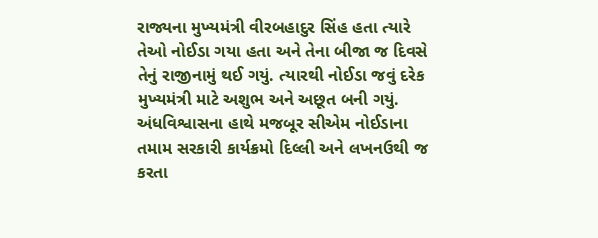રાજ્યના મુખ્યમંત્રી વીરબહાદુર સિંહ હતા ત્યારે તેઓ નોઈડા ગયા હતા અને તેના બીજા જ દિવસે તેનું રાજીનામું થઈ ગયું. ત્યારથી નોઈડા જવું દરેક મુખ્યમંત્રી માટે અશુભ અને અછૂત બની ગયું.
અંધવિશ્વાસના હાથે મજબૂર સીએમ નોઈડાના તમામ સરકારી કાર્યક્રમો દિલ્લી અને લખનઉથી જ કરતા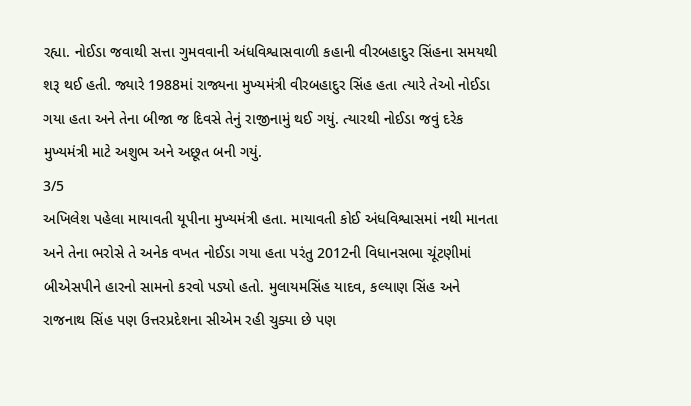રહ્યા. નોઈડા જવાથી સત્તા ગુમવવાની અંધવિશ્વાસવાળી કહાની વીરબહાદુર સિંહના સમયથી શરૂ થઈ હતી. જ્યારે 1988માં રાજ્યના મુખ્યમંત્રી વીરબહાદુર સિંહ હતા ત્યારે તેઓ નોઈડા ગયા હતા અને તેના બીજા જ દિવસે તેનું રાજીનામું થઈ ગયું. ત્યારથી નોઈડા જવું દરેક મુખ્યમંત્રી માટે અશુભ અને અછૂત બની ગયું.
3/5
અખિલેશ પહેલા માયાવતી યૂપીના મુખ્યમંત્રી હતા. માયાવતી કોઈ અંધવિશ્વાસમાં નથી માનતા અને તેના ભરોસે તે અનેક વખત નોઈડા ગયા હતા પરંતુ 2012ની વિધાનસભા ચૂંટણીમાં બીએસપીને હારનો સામનો કરવો પડ્યો હતો. મુલાયમસિંહ યાદવ, કલ્યાણ સિંહ અને રાજનાથ સિંહ પણ ઉત્તરપ્રદેશના સીએમ રહી ચુક્યા છે પણ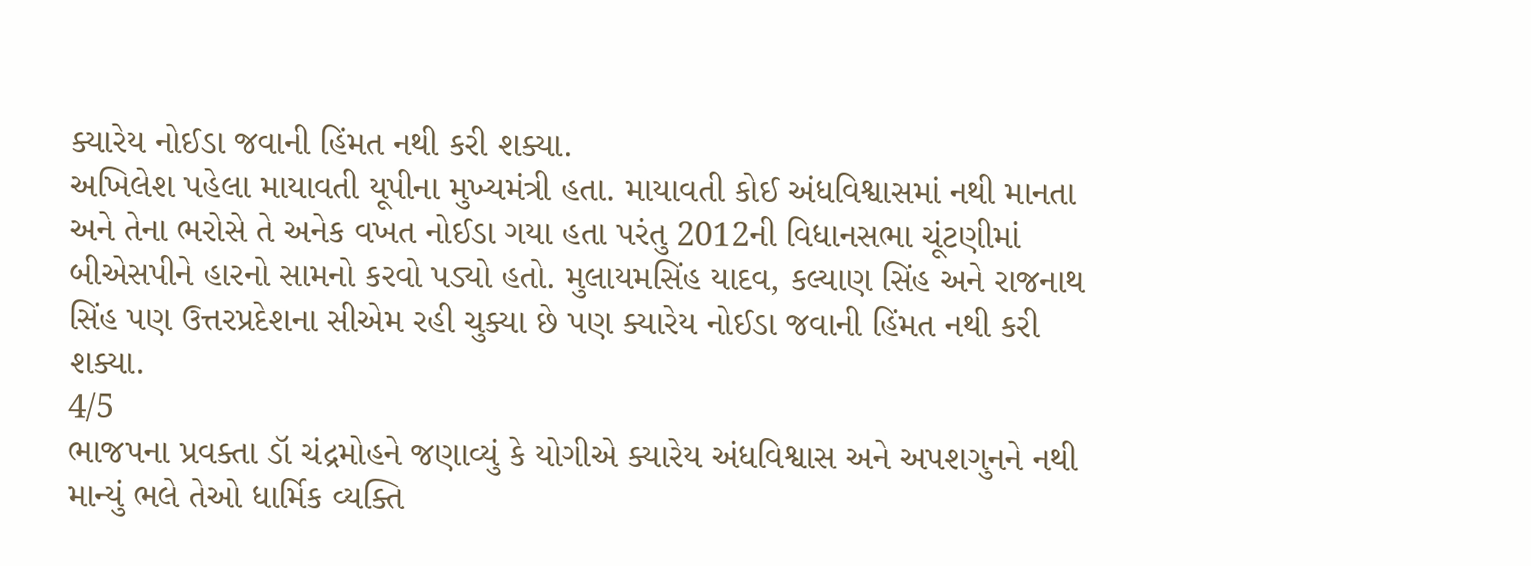ક્યારેય નોઈડા જવાની હિંમત નથી કરી શક્યા.
અખિલેશ પહેલા માયાવતી યૂપીના મુખ્યમંત્રી હતા. માયાવતી કોઈ અંધવિશ્વાસમાં નથી માનતા અને તેના ભરોસે તે અનેક વખત નોઈડા ગયા હતા પરંતુ 2012ની વિધાનસભા ચૂંટણીમાં બીએસપીને હારનો સામનો કરવો પડ્યો હતો. મુલાયમસિંહ યાદવ, કલ્યાણ સિંહ અને રાજનાથ સિંહ પણ ઉત્તરપ્રદેશના સીએમ રહી ચુક્યા છે પણ ક્યારેય નોઈડા જવાની હિંમત નથી કરી શક્યા.
4/5
ભાજપના પ્રવક્તા ડૉ ચંદ્રમોહને જણાવ્યું કે યોગીએ ક્યારેય અંધવિશ્વાસ અને અપશગુનને નથી માન્યું ભલે તેઓ ધાર્મિક વ્યક્તિ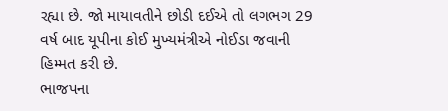રહ્યા છે. જો માયાવતીને છોડી દઈએ તો લગભગ 29 વર્ષ બાદ યૂપીના કોઈ મુખ્યમંત્રીએ નોઈડા જવાની હિમ્મત કરી છે.
ભાજપના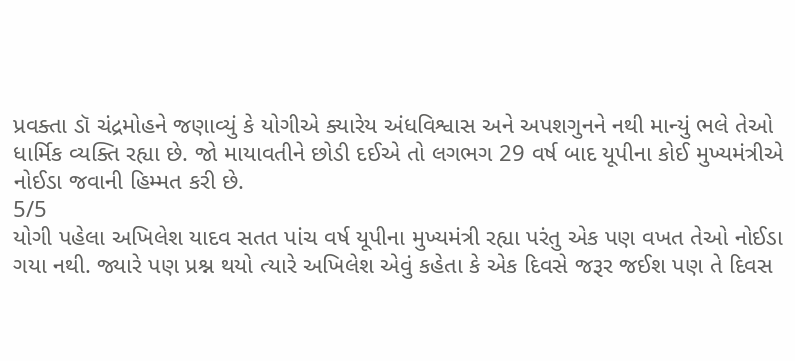પ્રવક્તા ડૉ ચંદ્રમોહને જણાવ્યું કે યોગીએ ક્યારેય અંધવિશ્વાસ અને અપશગુનને નથી માન્યું ભલે તેઓ ધાર્મિક વ્યક્તિ રહ્યા છે. જો માયાવતીને છોડી દઈએ તો લગભગ 29 વર્ષ બાદ યૂપીના કોઈ મુખ્યમંત્રીએ નોઈડા જવાની હિમ્મત કરી છે.
5/5
યોગી પહેલા અખિલેશ યાદવ સતત પાંચ વર્ષ યૂપીના મુખ્યમંત્રી રહ્યા પરંતુ એક પણ વખત તેઓ નોઈડા ગયા નથી. જ્યારે પણ પ્રશ્ન થયો ત્યારે અખિલેશ એવું કહેતા કે એક દિવસે જરૂર જઈશ પણ તે દિવસ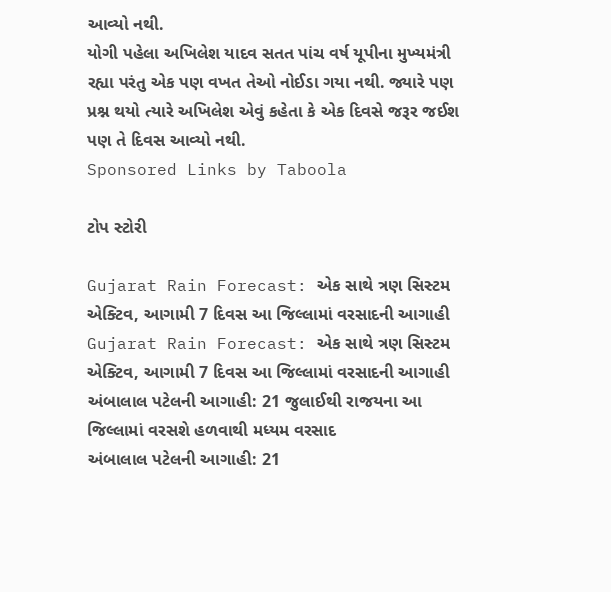આવ્યો નથી.
યોગી પહેલા અખિલેશ યાદવ સતત પાંચ વર્ષ યૂપીના મુખ્યમંત્રી રહ્યા પરંતુ એક પણ વખત તેઓ નોઈડા ગયા નથી. જ્યારે પણ પ્રશ્ન થયો ત્યારે અખિલેશ એવું કહેતા કે એક દિવસે જરૂર જઈશ પણ તે દિવસ આવ્યો નથી.
Sponsored Links by Taboola

ટોપ સ્ટોરી

Gujarat Rain Forecast: એક સાથે ત્રણ સિસ્ટમ એક્ટિવ, આગામી 7 દિવસ આ જિલ્લામાં વરસાદની આગાહી
Gujarat Rain Forecast: એક સાથે ત્રણ સિસ્ટમ એક્ટિવ, આગામી 7 દિવસ આ જિલ્લામાં વરસાદની આગાહી
અંબાલાલ પટેલની આગાહી: 21 જુલાઈથી રાજયના આ જિલ્લામાં વરસશે હળવાથી મધ્યમ વરસાદ
અંબાલાલ પટેલની આગાહી: 21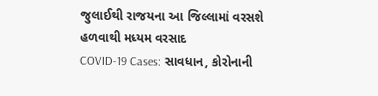જુલાઈથી રાજયના આ જિલ્લામાં વરસશે હળવાથી મધ્યમ વરસાદ
COVID-19 Cases: સાવધાન, કોરોનાની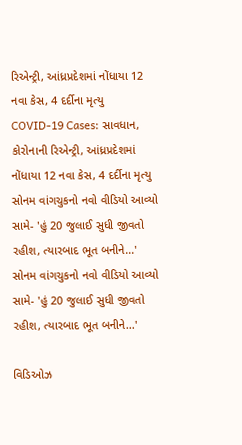રિએન્ટ્રી, આંધ્રપ્રદેશમાં નોંધાયા 12 નવા કેસ, 4 દર્દીના મૃત્યુ
COVID-19 Cases: સાવધાન, કોરોનાની રિએન્ટ્રી, આંધ્રપ્રદેશમાં નોંધાયા 12 નવા કેસ, 4 દર્દીના મૃત્યુ
સોનમ વાંગચુકનો નવો વીડિયો આવ્યો સામે- 'હું 20 જુલાઈ સુધી જીવતો રહીશ, ત્યારબાદ ભૂત બનીને...'
સોનમ વાંગચુકનો નવો વીડિયો આવ્યો સામે- 'હું 20 જુલાઈ સુધી જીવતો રહીશ, ત્યારબાદ ભૂત બનીને...'

વિડિઓઝ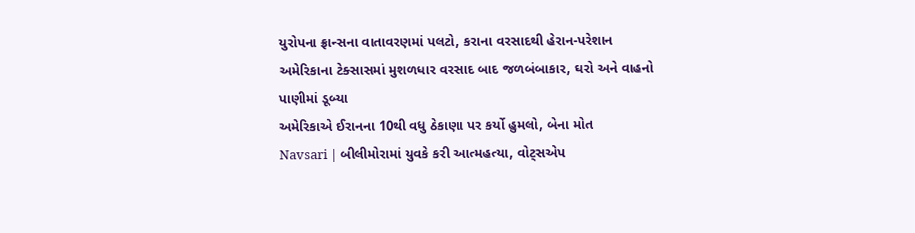યુરોપના ફ્રાન્સના વાતાવરણમાં પલટો, કરાના વરસાદથી હેરાન-પરેશાન
અમેરિકાના ટેક્સાસમાં મુશળધાર વરસાદ બાદ જળબંબાકાર, ઘરો અને વાહનો પાણીમાં ડૂબ્યા
અમેરિકાએ ઈરાનના 10થી વધુ ઠેકાણા પર કર્યો હુમલો, બેના મોત
Navsari | બીલીમોરામાં યુવકે કરી આત્મહત્યા, વોટ્સએપ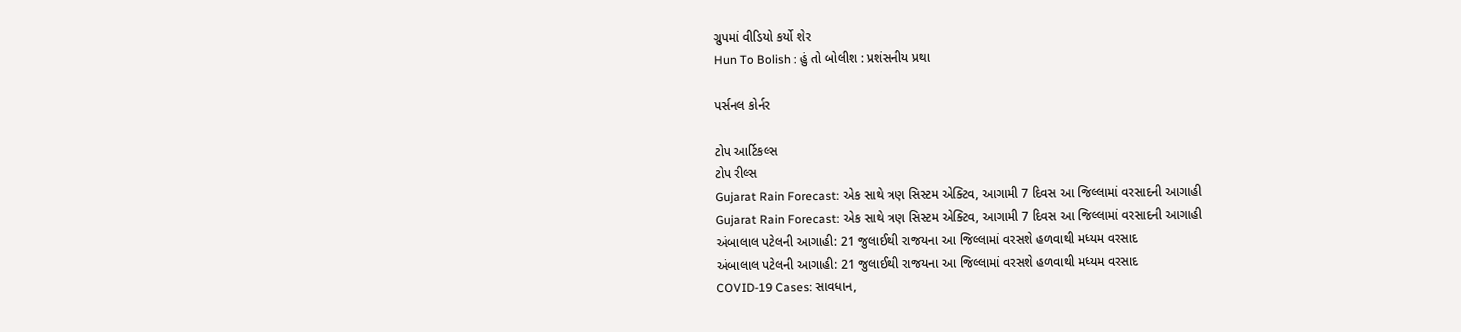ગ્રુપમાં વીડિયો કર્યો શેર
Hun To Bolish : હું તો બોલીશ : પ્રશંસનીય પ્રથા

પર્સનલ કોર્નર

ટોપ આર્ટિકલ્સ
ટોપ રીલ્સ
Gujarat Rain Forecast: એક સાથે ત્રણ સિસ્ટમ એક્ટિવ, આગામી 7 દિવસ આ જિલ્લામાં વરસાદની આગાહી
Gujarat Rain Forecast: એક સાથે ત્રણ સિસ્ટમ એક્ટિવ, આગામી 7 દિવસ આ જિલ્લામાં વરસાદની આગાહી
અંબાલાલ પટેલની આગાહી: 21 જુલાઈથી રાજયના આ જિલ્લામાં વરસશે હળવાથી મધ્યમ વરસાદ
અંબાલાલ પટેલની આગાહી: 21 જુલાઈથી રાજયના આ જિલ્લામાં વરસશે હળવાથી મધ્યમ વરસાદ
COVID-19 Cases: સાવધાન,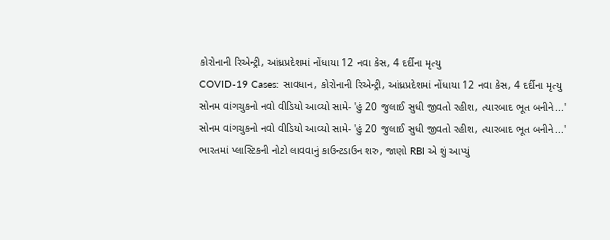કોરોનાની રિએન્ટ્રી, આંધ્રપ્રદેશમાં નોંધાયા 12 નવા કેસ, 4 દર્દીના મૃત્યુ
COVID-19 Cases: સાવધાન, કોરોનાની રિએન્ટ્રી, આંધ્રપ્રદેશમાં નોંધાયા 12 નવા કેસ, 4 દર્દીના મૃત્યુ
સોનમ વાંગચુકનો નવો વીડિયો આવ્યો સામે- 'હું 20 જુલાઈ સુધી જીવતો રહીશ, ત્યારબાદ ભૂત બનીને...'
સોનમ વાંગચુકનો નવો વીડિયો આવ્યો સામે- 'હું 20 જુલાઈ સુધી જીવતો રહીશ, ત્યારબાદ ભૂત બનીને...'
ભારતમાં પ્લાસ્ટિકની નોટો લાવવાનું કાઉન્ટડાઉન શરુ, જાણો RBI એ શું આપ્યું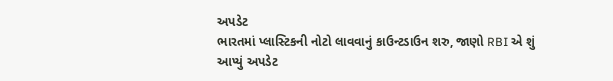અપડેટ
ભારતમાં પ્લાસ્ટિકની નોટો લાવવાનું કાઉન્ટડાઉન શરુ, જાણો RBI એ શું આપ્યું અપડેટ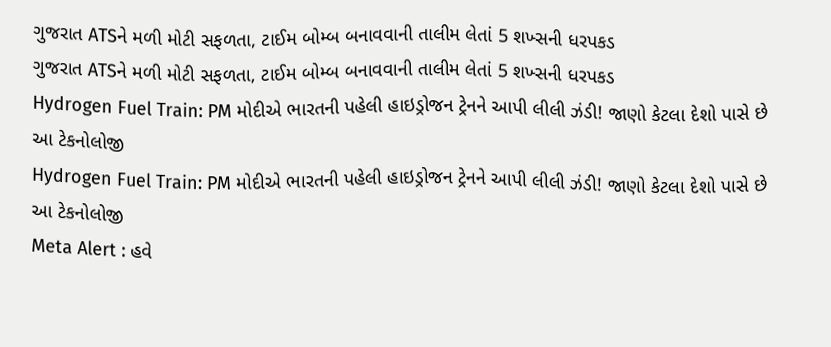ગુજરાત ATSને મળી મોટી સફળતા, ટાઈમ બોમ્બ બનાવવાની તાલીમ લેતાં 5 શખ્સની ધરપકડ
ગુજરાત ATSને મળી મોટી સફળતા, ટાઈમ બોમ્બ બનાવવાની તાલીમ લેતાં 5 શખ્સની ધરપકડ
Hydrogen Fuel Train: PM મોદીએ ભારતની પહેલી હાઇડ્રોજન ટ્રેનને આપી લીલી ઝંડી! જાણો કેટલા દેશો પાસે છે આ ટેકનોલોજી
Hydrogen Fuel Train: PM મોદીએ ભારતની પહેલી હાઇડ્રોજન ટ્રેનને આપી લીલી ઝંડી! જાણો કેટલા દેશો પાસે છે આ ટેકનોલોજી
Meta Alert : હવે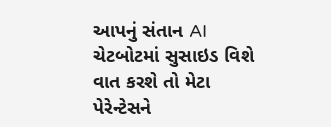આપનું સંતાન AI ચેટબોટમાં સુસાઇડ વિશે વાત કરશે તો મેટા પેરેન્ટેસને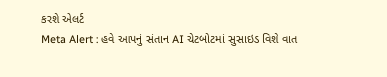કરશે એલર્ટ
Meta Alert : હવે આપનું સંતાન AI ચેટબોટમાં સુસાઇડ વિશે વાત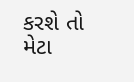કરશે તો મેટા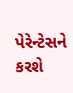પેરેન્ટેસને કરશે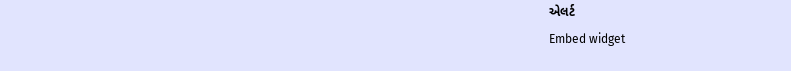એલર્ટ
Embed widget